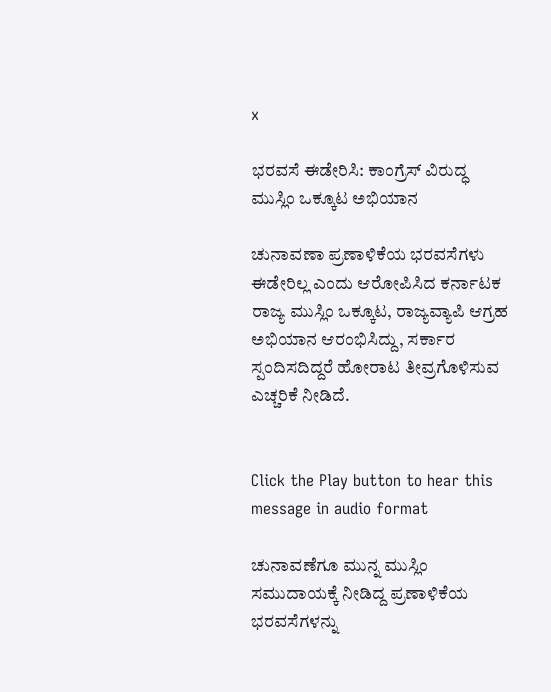x

ಭರವಸೆ ಈಡೇರಿಸಿ: ಕಾಂಗ್ರೆಸ್ ವಿರುದ್ಧ ಮುಸ್ಲಿಂ ಒಕ್ಕೂಟ ಅಭಿಯಾನ

ಚುನಾವಣಾ ಪ್ರಣಾಳಿಕೆಯ ಭರವಸೆಗಳು ಈಡೇರಿಲ್ಲ ಎಂದು ಆರೋಪಿಸಿದ ಕರ್ನಾಟಕ ರಾಜ್ಯ ಮುಸ್ಲಿಂ ಒಕ್ಕೂಟ, ರಾಜ್ಯವ್ಯಾಪಿ ಆಗ್ರಹ ಅಭಿಯಾನ ಆರಂಭಿಸಿದ್ದು, ಸರ್ಕಾರ ಸ್ಪಂದಿಸದಿದ್ದರೆ ಹೋರಾಟ ತೀವ್ರಗೊಳಿಸುವ ಎಚ್ಚರಿಕೆ ನೀಡಿದೆ.


Click the Play button to hear this message in audio format

ಚುನಾವಣೆಗೂ ಮುನ್ನ ಮುಸ್ಲಿಂ ಸಮುದಾಯಕ್ಕೆ ನೀಡಿದ್ದ ಪ್ರಣಾಳಿಕೆಯ ಭರವಸೆಗಳನ್ನು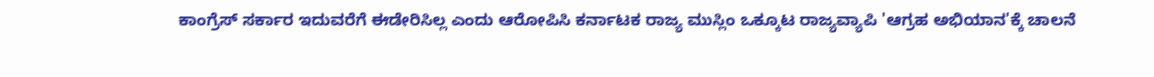ಕಾಂಗ್ರೆಸ್ ಸರ್ಕಾರ ಇದುವರೆಗೆ ಈಡೇರಿಸಿಲ್ಲ ಎಂದು ಆರೋಪಿಸಿ ಕರ್ನಾಟಕ ರಾಜ್ಯ ಮುಸ್ಲಿಂ ಒಕ್ಕೂಟ ರಾಜ್ಯವ್ಯಾಪಿ 'ಆಗ್ರಹ ಅಭಿಯಾನ'ಕ್ಕೆ ಚಾಲನೆ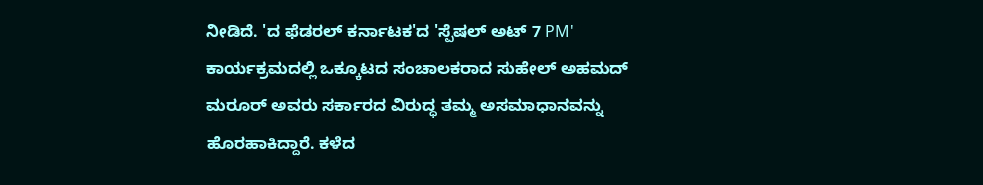ನೀಡಿದೆ. 'ದ ಫೆಡರಲ್ ಕರ್ನಾಟಕ'ದ 'ಸ್ಪೆಷಲ್ ಅಟ್ 7 PM' ಕಾರ್ಯಕ್ರಮದಲ್ಲಿ ಒಕ್ಕೂಟದ ಸಂಚಾಲಕರಾದ ಸುಹೇಲ್ ಅಹಮದ್ ಮರೂರ್ ಅವರು ಸರ್ಕಾರದ ವಿರುದ್ಧ ತಮ್ಮ ಅಸಮಾಧಾನವನ್ನು ಹೊರಹಾಕಿದ್ದಾರೆ. ಕಳೆದ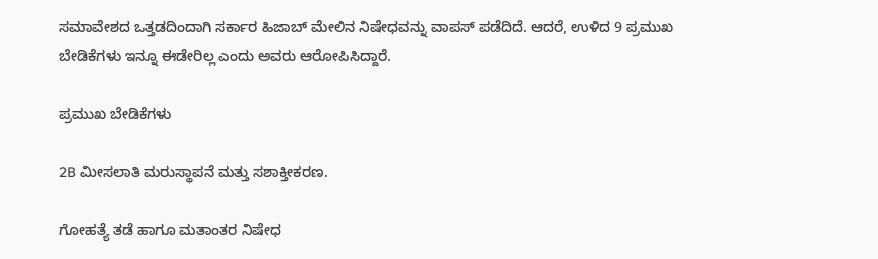ಸಮಾವೇಶದ ಒತ್ತಡದಿಂದಾಗಿ ಸರ್ಕಾರ ಹಿಜಾಬ್ ಮೇಲಿನ ನಿಷೇಧವನ್ನು ವಾಪಸ್ ಪಡೆದಿದೆ. ಆದರೆ, ಉಳಿದ 9 ಪ್ರಮುಖ ಬೇಡಿಕೆಗಳು ಇನ್ನೂ ಈಡೇರಿಲ್ಲ ಎಂದು ಅವರು ಆರೋಪಿಸಿದ್ದಾರೆ.

ಪ್ರಮುಖ ಬೇಡಿಕೆಗಳು

2B ಮೀಸಲಾತಿ ಮರುಸ್ಥಾಪನೆ ಮತ್ತು ಸಶಾಕ್ತೀಕರಣ.

ಗೋಹತ್ಯೆ ತಡೆ ಹಾಗೂ ಮತಾಂತರ ನಿಷೇಧ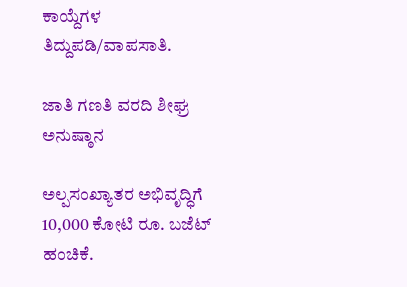ಕಾಯ್ದೆಗಳ ತಿದ್ದುಪಡಿ/ವಾಪಸಾತಿ.

ಜಾತಿ ಗಣತಿ ವರದಿ ಶೀಘ್ರ ಅನುಷ್ಠಾನ

ಅಲ್ಪಸಂಖ್ಯಾತರ ಅಭಿವೃದ್ಧಿಗೆ 10,000 ಕೋಟಿ ರೂ. ಬಜೆಟ್ ಹಂಚಿಕೆ.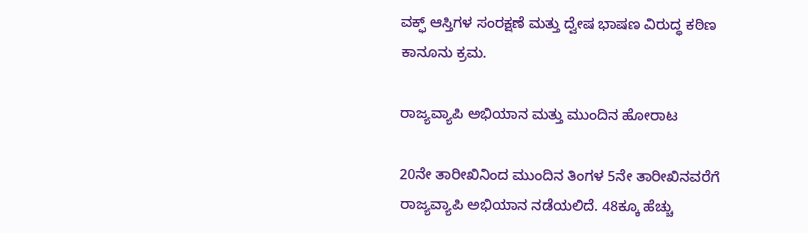ವಕ್ಫ್ ಆಸ್ತಿಗಳ ಸಂರಕ್ಷಣೆ ಮತ್ತು ದ್ವೇಷ ಭಾಷಣ ವಿರುದ್ಧ ಕಠಿಣ ಕಾನೂನು ಕ್ರಮ.

ರಾಜ್ಯವ್ಯಾಪಿ ಅಭಿಯಾನ ಮತ್ತು ಮುಂದಿನ ಹೋರಾಟ

20ನೇ ತಾರೀಖಿನಿಂದ ಮುಂದಿನ ತಿಂಗಳ 5ನೇ ತಾರೀಖಿನವರೆಗೆ ರಾಜ್ಯವ್ಯಾಪಿ ಅಭಿಯಾನ ನಡೆಯಲಿದೆ. 48ಕ್ಕೂ ಹೆಚ್ಚು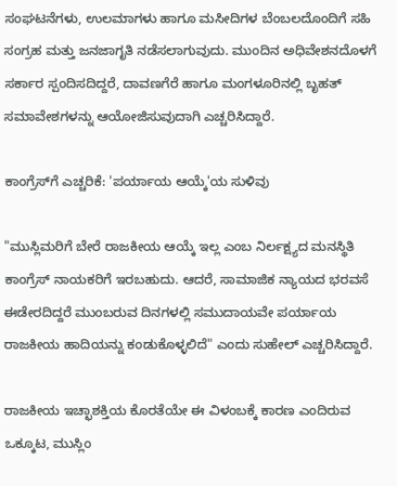ಸಂಘಟನೆಗಳು, ಉಲಮಾಗಳು ಹಾಗೂ ಮಸೀದಿಗಳ ಬೆಂಬಲದೊಂದಿಗೆ ಸಹಿ ಸಂಗ್ರಹ ಮತ್ತು ಜನಜಾಗೃತಿ ನಡೆಸಲಾಗುವುದು. ಮುಂದಿನ ಅಧಿವೇಶನದೊಳಗೆ ಸರ್ಕಾರ ಸ್ಪಂದಿಸದಿದ್ದರೆ, ದಾವಣಗೆರೆ ಹಾಗೂ ಮಂಗಳೂರಿನಲ್ಲಿ ಬೃಹತ್ ಸಮಾವೇಶಗಳನ್ನು ಆಯೋಜಿಸುವುದಾಗಿ ಎಚ್ಚರಿಸಿದ್ದಾರೆ.

ಕಾಂಗ್ರೆಸ್‌ಗೆ ಎಚ್ಚರಿಕೆ: 'ಪರ್ಯಾಯ ಆಯ್ಕೆ'ಯ ಸುಳಿವು

"ಮುಸ್ಲಿಮರಿಗೆ ಬೇರೆ ರಾಜಕೀಯ ಆಯ್ಕೆ ಇಲ್ಲ ಎಂಬ ನಿರ್ಲಕ್ಷ್ಯದ ಮನಸ್ಥಿತಿ ಕಾಂಗ್ರೆಸ್ ನಾಯಕರಿಗೆ ಇರಬಹುದು. ಆದರೆ, ಸಾಮಾಜಿಕ ನ್ಯಾಯದ ಭರವಸೆ ಈಡೇರದಿದ್ದರೆ ಮುಂಬರುವ ದಿನಗಳಲ್ಲಿ ಸಮುದಾಯವೇ ಪರ್ಯಾಯ ರಾಜಕೀಯ ಹಾದಿಯನ್ನು ಕಂಡುಕೊಳ್ಳಲಿದೆ" ಎಂದು ಸುಹೇಲ್ ಎಚ್ಚರಿಸಿದ್ದಾರೆ.

ರಾಜಕೀಯ ಇಚ್ಛಾಶಕ್ತಿಯ ಕೊರತೆಯೇ ಈ ವಿಳಂಬಕ್ಕೆ ಕಾರಣ ಎಂದಿರುವ ಒಕ್ಕೂಟ, ಮುಸ್ಲಿಂ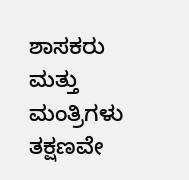ಶಾಸಕರು ಮತ್ತು ಮಂತ್ರಿಗಳು ತಕ್ಷಣವೇ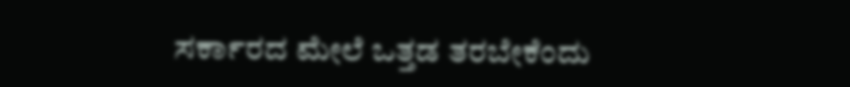ಸರ್ಕಾರದ ಮೇಲೆ ಒತ್ತಡ ತರಬೇಕೆಂದು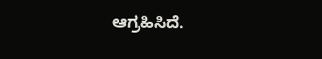ಆಗ್ರಹಿಸಿದೆ.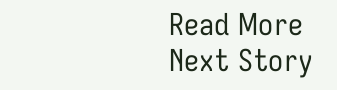Read More
Next Story